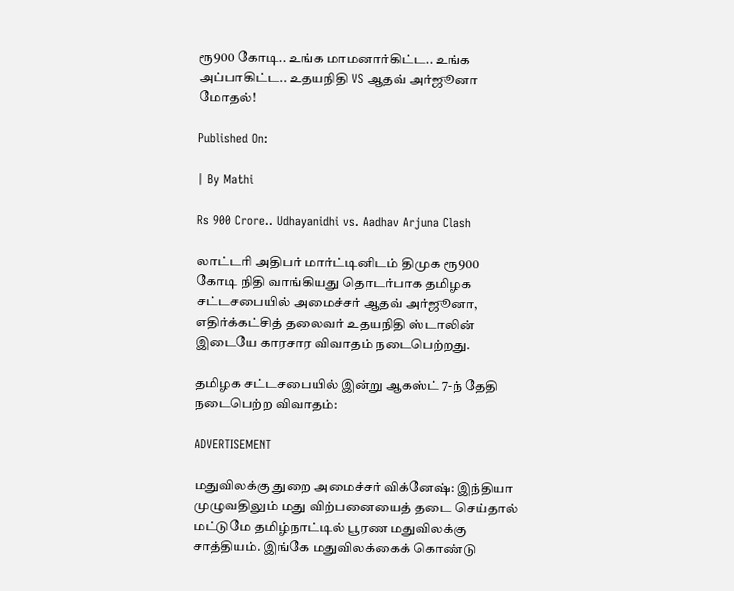ரூ900 கோடி.. உங்க மாமனார்கிட்ட.. உங்க அப்பாகிட்ட.. உதயநிதி VS ஆதவ் அர்ஜூனா மோதல்!

Published On:

| By Mathi

Rs 900 Crore.. Udhayanidhi vs. Aadhav Arjuna Clash

லாட்டரி அதிபர் மார்ட்டினிடம் திமுக ரூ900 கோடி நிதி வாங்கியது தொடர்பாக தமிழக சட்டசபையில் அமைச்சர் ஆதவ் அர்ஜூனா, எதிர்க்கட்சித் தலைவர் உதயநிதி ஸ்டாலின் இடையே காரசார விவாதம் நடைபெற்றது.

தமிழக சட்டசபையில் இன்று ஆகஸ்ட் 7-ந் தேதி நடைபெற்ற விவாதம்:

ADVERTISEMENT

மதுவிலக்கு துறை அமைச்சர் விக்னேஷ்: இந்தியா முழுவதிலும் மது விற்பனையைத் தடை செய்தால் மட்டுமே தமிழ்நாட்டில் பூரண மதுவிலக்கு சாத்தியம். இங்கே மதுவிலக்கைக் கொண்டு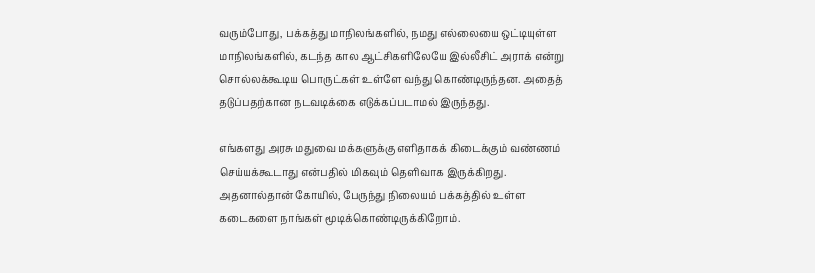வரும்போது, பக்கத்து மாநிலங்களில், நமது எல்லையை ஒட்டியுள்ள மாநிலங்களில், கடந்த கால ஆட்சிகளிலேயே இல்லீசிட் அராக் என்று சொல்லக்கூடிய பொருட்கள் உள்ளே வந்து கொண்டிருந்தன. அதைத் தடுப்பதற்கான நடவடிக்கை எடுக்கப்படாமல் இருந்தது.

எங்களது அரசு மதுவை மக்களுக்கு எளிதாகக் கிடைக்கும் வண்ணம் செய்யக்கூடாது என்பதில் மிகவும் தெளிவாக இருக்கிறது. அதனால்தான் கோயில், பேருந்து நிலையம் பக்கத்தில் உள்ள கடைகளை நாங்கள் மூடிக்கொண்டிருக்கிறோம்.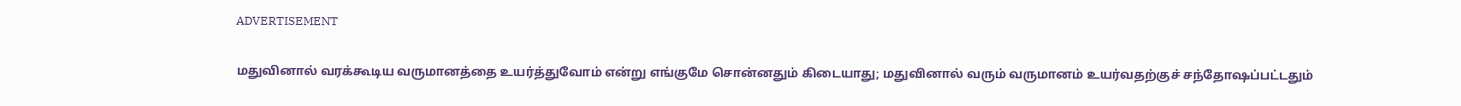ADVERTISEMENT

மதுவினால் வரக்கூடிய வருமானத்தை உயர்த்துவோம் என்று எங்குமே சொன்னதும் கிடையாது; மதுவினால் வரும் வருமானம் உயர்வதற்குச் சந்தோஷப்பட்டதும்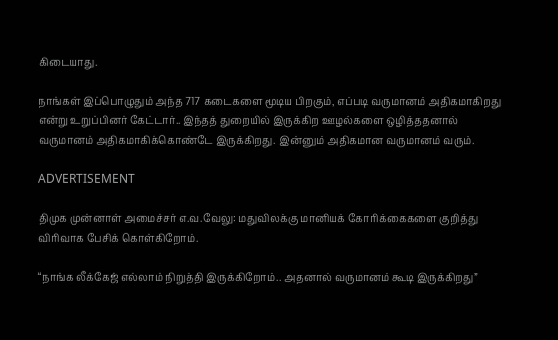கிடையாது.

நாங்கள் இப்பொழுதும் அந்த 717 கடைகளை மூடிய பிறகும், எப்படி வருமானம் அதிகமாகிறது என்று உறுப்பினர் கேட்டார்.. இந்தத் துறையில் இருக்கிற ஊழல்களை ஒழித்ததனால் வருமானம் அதிகமாகிக்கொண்டே இருக்கிறது. இன்னும் அதிகமான வருமானம் வரும்.

ADVERTISEMENT

திமுக முன்னாள் அமைச்சர் எ.வ.வேலு: மதுவிலக்கு மானியக் கோரிக்கைகளை குறித்து விரிவாக பேசிக் கொள்கிறோம்.

“நாங்க லீக்கேஜ் எல்லாம் நிறுத்தி இருக்கிறோம்.. அதனால் வருமானம் கூடி இருக்கிறது”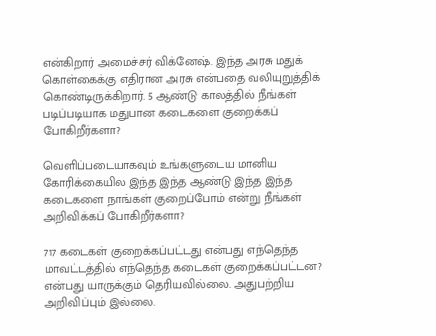என்கிறார் அமைச்சர் விக்னேஷ். இந்த அரசு மதுக் கொள்கைக்கு எதிரான அரசு என்பதை வலியுறுத்திக் கொண்டிருக்கிறார். 5 ஆண்டு காலத்தில் நீங்கள் படிப்படியாக மதுபான கடைகளை குறைக்கப் போகிறீர்களா?

வெளிப்படையாகவும் உங்களுடைய மானிய கோரிக்கையில இந்த இந்த ஆண்டு இந்த இந்த கடைகளை நாங்கள் குறைப்போம் என்று நீங்கள் அறிவிக்கப் போகிறீர்களா?

717 கடைகள் குறைக்கப்பட்டது என்பது எந்தெந்த மாவட்டத்தில் எந்தெந்த கடைகள் குறைக்கப்பட்டன? என்பது யாருக்கும் தெரியவில்லை. அதுபற்றிய அறிவிப்பும் இல்லை.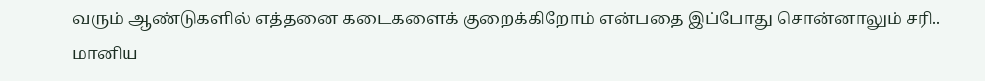வரும் ஆண்டுகளில் எத்தனை கடைகளைக் குறைக்கிறோம் என்பதை இப்போது சொன்னாலும் சரி.. மானிய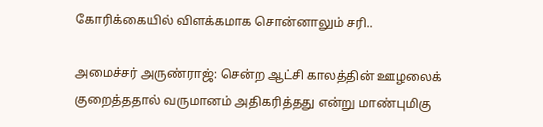கோரிக்கையில் விளக்கமாக சொன்னாலும் சரி..

அமைச்சர் அருண்ராஜ்: சென்ற ஆட்சி காலத்தின் ஊழலைக் குறைத்ததால் வருமானம் அதிகரித்தது என்று மாண்புமிகு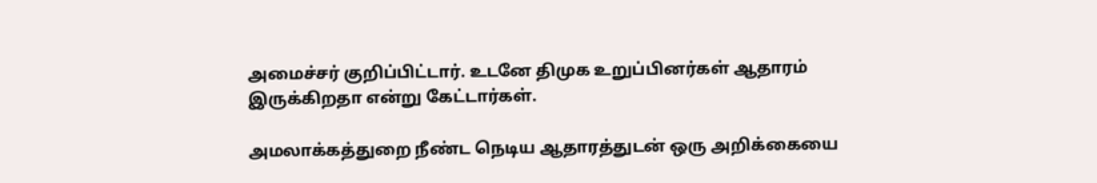அமைச்சர் குறிப்பிட்டார். உடனே திமுக உறுப்பினர்கள் ஆதாரம் இருக்கிறதா என்று கேட்டார்கள்.

அமலாக்கத்துறை நீண்ட நெடிய ஆதாரத்துடன் ஒரு அறிக்கையை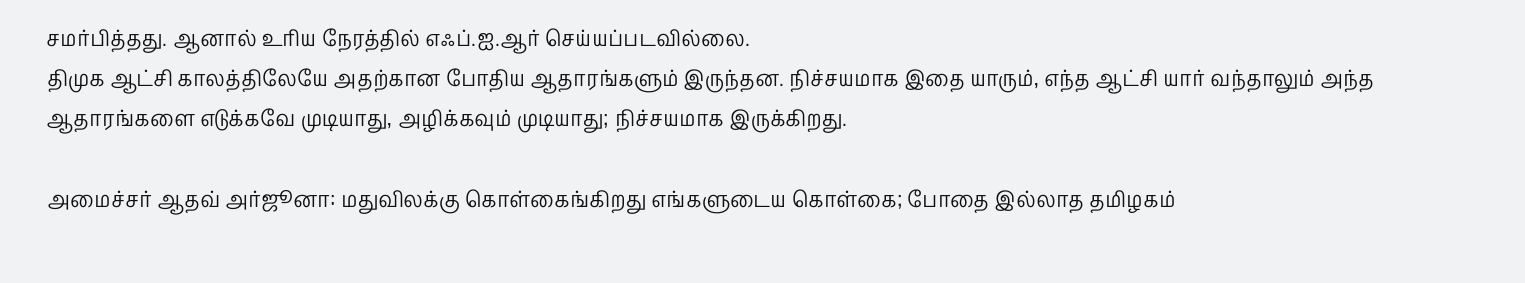சமர்பித்தது. ஆனால் உரிய நேரத்தில் எஃப்.ஐ.ஆர் செய்யப்படவில்லை.
திமுக ஆட்சி காலத்திலேயே அதற்கான போதிய ஆதாரங்களும் இருந்தன. நிச்சயமாக இதை யாரும், எந்த ஆட்சி யார் வந்தாலும் அந்த ஆதாரங்களை எடுக்கவே முடியாது, அழிக்கவும் முடியாது; நிச்சயமாக இருக்கிறது.

அமைச்சர் ஆதவ் அர்ஜூனா: மதுவிலக்கு கொள்கைங்கிறது எங்களுடைய கொள்கை; போதை இல்லாத தமிழகம்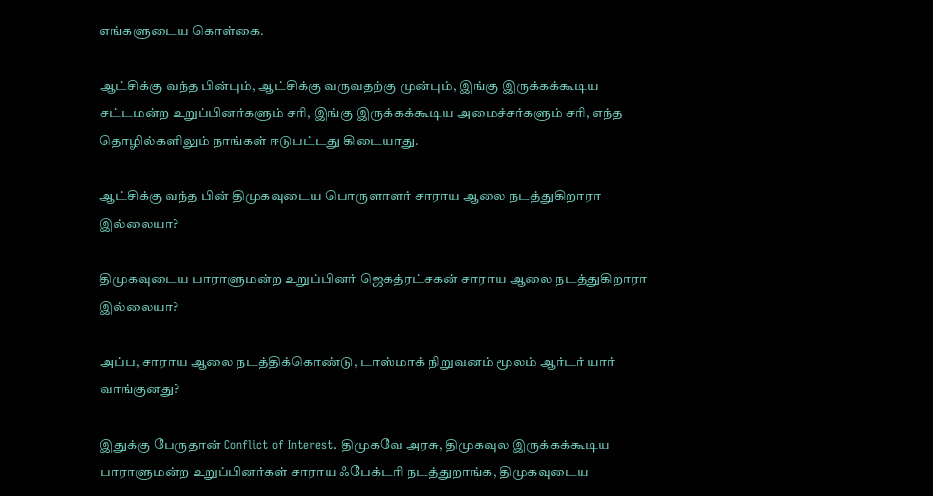எங்களுடைய கொள்கை.

ஆட்சிக்கு வந்த பின்பும், ஆட்சிக்கு வருவதற்கு முன்பும், இங்கு இருக்கக்கூடிய சட்டமன்ற உறுப்பினர்களும் சரி, இங்கு இருக்கக்கூடிய அமைச்சர்களும் சரி, எந்த தொழில்களிலும் நாங்கள் ஈடுபட்டது கிடையாது.

ஆட்சிக்கு வந்த பின் திமுகவுடைய பொருளாளர் சாராய ஆலை நடத்துகிறாரா இல்லையா?

திமுகவுடைய பாராளுமன்ற உறுப்பினர் ஜெகத்ரட்சகன் சாராய ஆலை நடத்துகிறாரா இல்லையா?

அப்ப, சாராய ஆலை நடத்திக்கொண்டு, டாஸ்மாக் நிறுவனம் மூலம் ஆர்டர் யார் வாங்குனது?

இதுக்கு பேருதான் Conflict of Interest. திமுகவே அரசு, திமுகவுல இருக்கக்கூடிய பாராளுமன்ற உறுப்பினர்கள் சாராய ஃபேக்டரி நடத்துறாங்க, திமுகவுடைய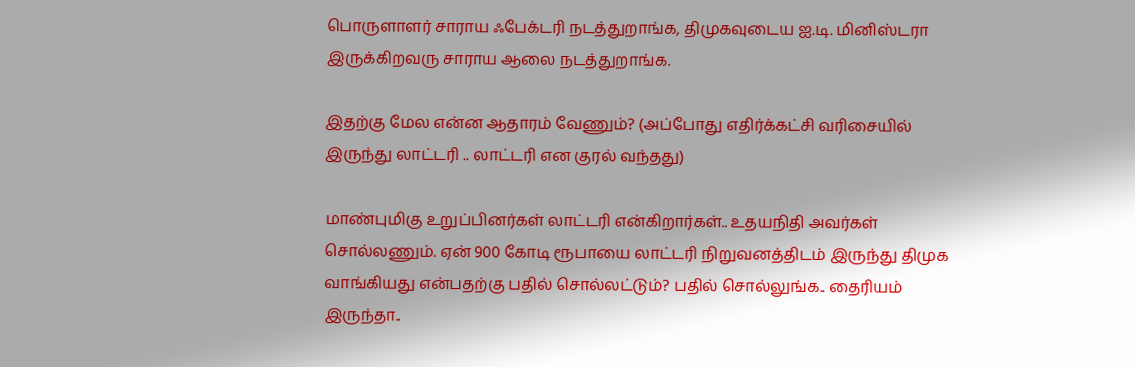பொருளாளர் சாராய ஃபேக்டரி நடத்துறாங்க, திமுகவுடைய ஐ.டி. மினிஸ்டரா இருக்கிறவரு சாராய ஆலை நடத்துறாங்க.

இதற்கு மேல என்ன ஆதாரம் வேணும்? (அப்போது எதிர்க்கட்சி வரிசையில் இருந்து லாட்டரி .. லாட்டரி என குரல் வந்தது)

மாண்புமிகு உறுப்பினர்கள் லாட்டரி என்கிறார்கள்.. உதயநிதி அவர்கள் சொல்லணும். ஏன் 900 கோடி ரூபாயை லாட்டரி நிறுவனத்திடம் இருந்து திமுக வாங்கியது என்பதற்கு பதில் சொல்லட்டும்? பதில் சொல்லுங்க.. தைரியம் இருந்தா..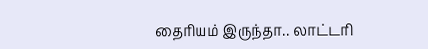தைரியம் இருந்தா.. லாட்டரி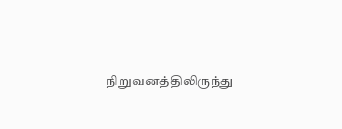நிறுவனத்திலிருந்து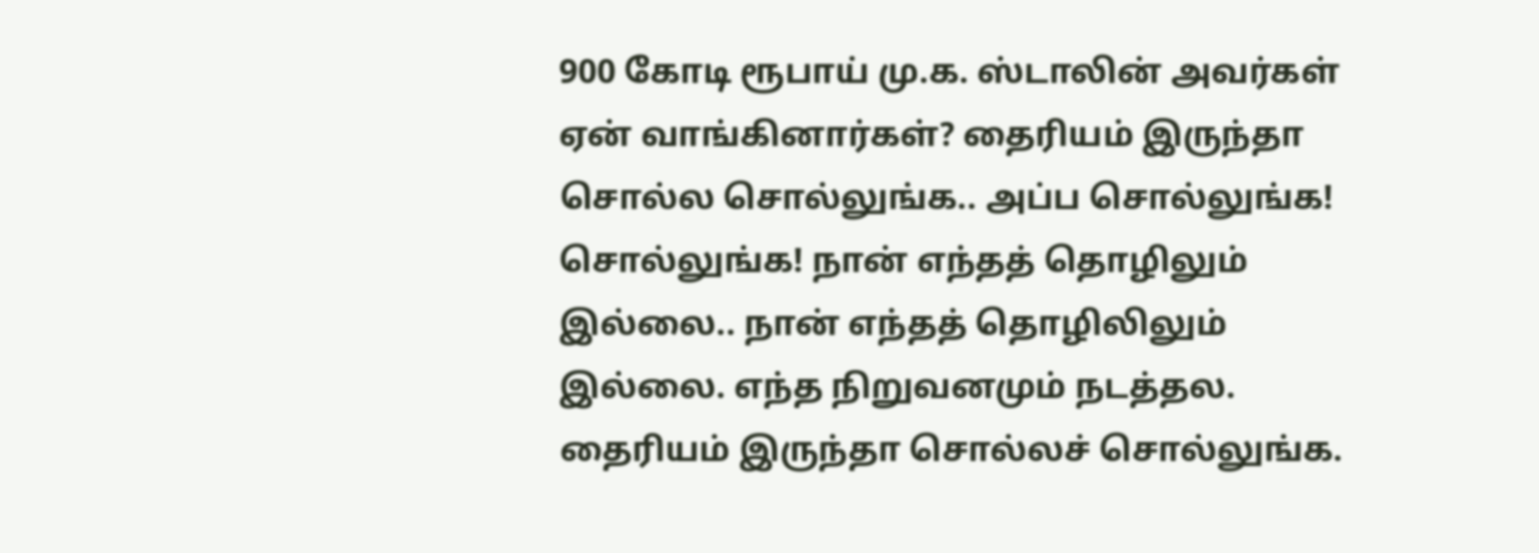900 கோடி ரூபாய் மு.க. ஸ்டாலின் அவர்கள் ஏன் வாங்கினார்கள்? தைரியம் இருந்தா சொல்ல சொல்லுங்க.. அப்ப சொல்லுங்க! சொல்லுங்க! நான் எந்தத் தொழிலும் இல்லை.. நான் எந்தத் தொழிலிலும் இல்லை. எந்த நிறுவனமும் நடத்தல. தைரியம் இருந்தா சொல்லச் சொல்லுங்க.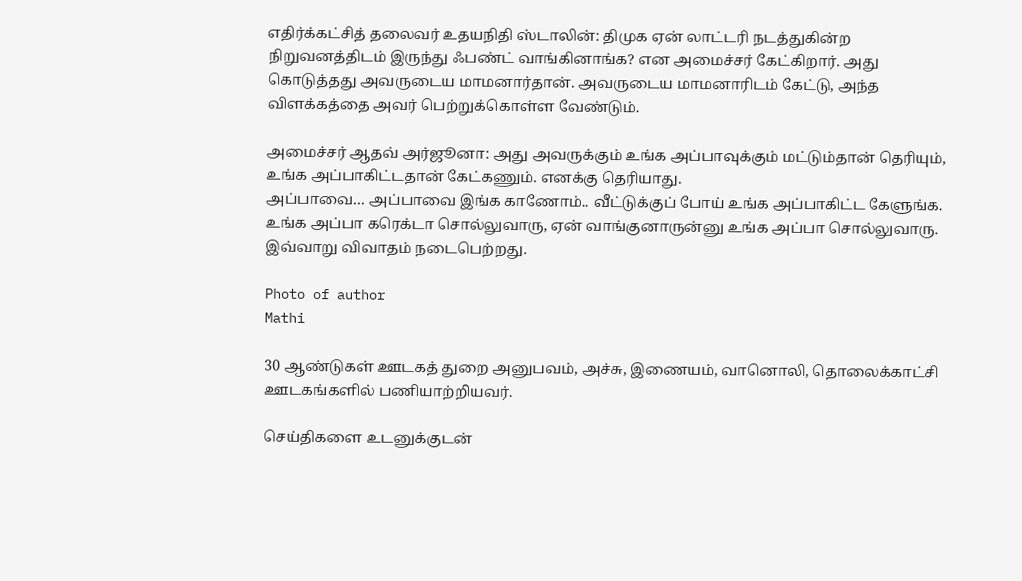எதிர்க்கட்சித் தலைவர் உதயநிதி ஸ்டாலின்: திமுக ஏன் லாட்டரி நடத்துகின்ற நிறுவனத்திடம் இருந்து ஃபண்ட் வாங்கினாங்க? என அமைச்சர் கேட்கிறார். அது கொடுத்தது அவருடைய மாமனார்தான். அவருடைய மாமனாரிடம் கேட்டு, அந்த விளக்கத்தை அவர் பெற்றுக்கொள்ள வேண்டும்.

அமைச்சர் ஆதவ் அர்ஜூனா: அது அவருக்கும் உங்க அப்பாவுக்கும் மட்டும்தான் தெரியும், உங்க அப்பாகிட்டதான் கேட்கணும். எனக்கு தெரியாது.
அப்பாவை… அப்பாவை இங்க காணோம்.. வீட்டுக்குப் போய் உங்க அப்பாகிட்ட கேளுங்க. உங்க அப்பா கரெக்டா சொல்லுவாரு, ஏன் வாங்குனாருன்னு உங்க அப்பா சொல்லுவாரு. இவ்வாறு விவாதம் நடைபெற்றது.

Photo of author
Mathi

30 ஆண்டுகள் ஊடகத் துறை அனுபவம், அச்சு, இணையம், வானொலி, தொலைக்காட்சி ஊடகங்களில் பணியாற்றியவர்.

செய்திகளை உடனுக்குடன்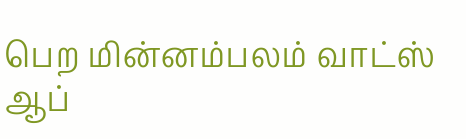பெற மின்னம்பலம் வாட்ஸ் ஆப்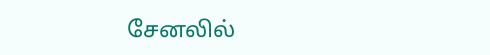சேனலில்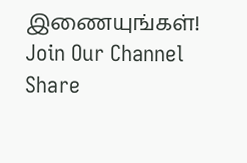இணையுங்கள்!
Join Our Channel
Share